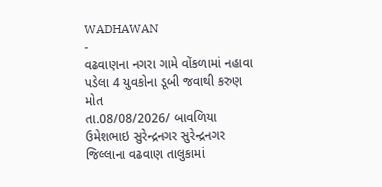WADHAWAN
-
વઢવાણના નગરા ગામે વોંકળામાં નહાવા પડેલા 4 યુવકોના ડૂબી જવાથી કરુણ મોત
તા.08/08/2026/ બાવળિયા ઉમેશભાઇ સુરેન્દ્રનગર સુરેન્દ્રનગર જિલ્લાના વઢવાણ તાલુકામાં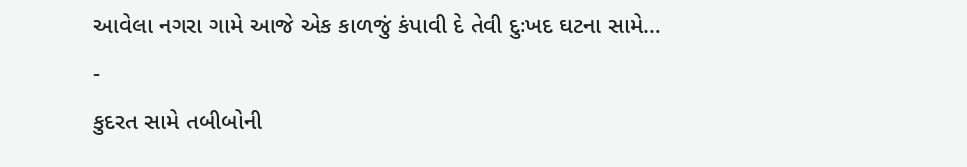આવેલા નગરા ગામે આજે એક કાળજું કંપાવી દે તેવી દુઃખદ ઘટના સામે…
-
કુદરત સામે તબીબોની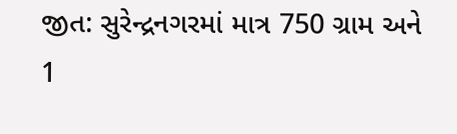જીત: સુરેન્દ્રનગરમાં માત્ર 750 ગ્રામ અને 1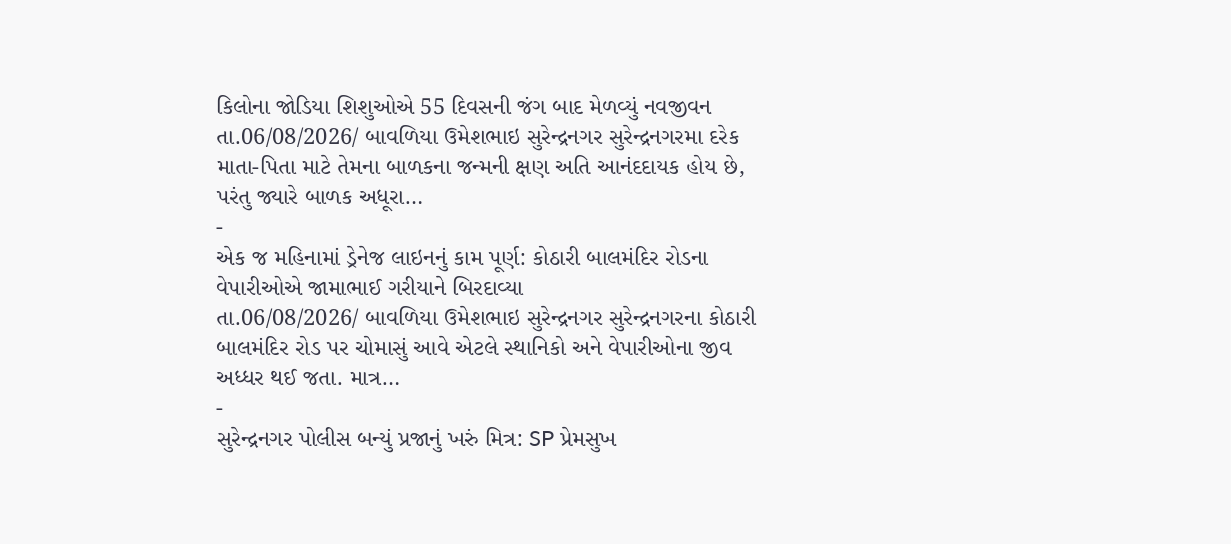કિલોના જોડિયા શિશુઓએ 55 દિવસની જંગ બાદ મેળવ્યું નવજીવન
તા.06/08/2026/ બાવળિયા ઉમેશભાઇ સુરેન્દ્રનગર સુરેન્દ્રનગરમા દરેક માતા-પિતા માટે તેમના બાળકના જન્મની ક્ષણ અતિ આનંદદાયક હોય છે, પરંતુ જ્યારે બાળક અધૂરા…
-
એક જ મહિનામાં ડ્રેનેજ લાઇનનું કામ પૂર્ણ: કોઠારી બાલમંદિર રોડના વેપારીઓએ જામાભાઈ ગરીયાને બિરદાવ્યા
તા.06/08/2026/ બાવળિયા ઉમેશભાઇ સુરેન્દ્રનગર સુરેન્દ્રનગરના કોઠારી બાલમંદિર રોડ પર ચોમાસું આવે એટલે સ્થાનિકો અને વેપારીઓના જીવ અધ્ધર થઈ જતા. માત્ર…
-
સુરેન્દ્રનગર પોલીસ બન્યું પ્રજાનું ખરું મિત્ર: SP પ્રેમસુખ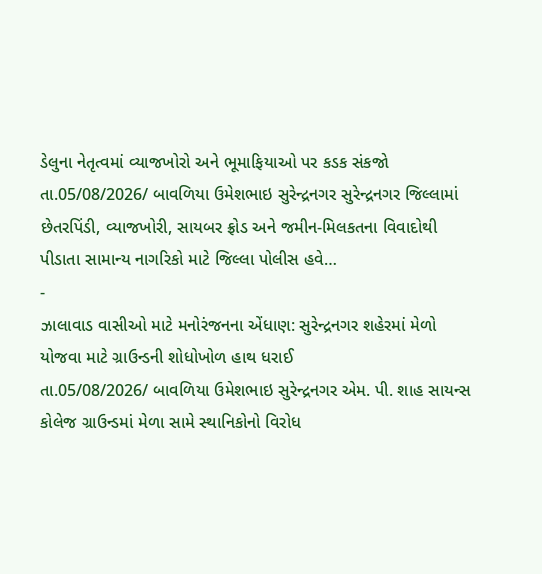ડેલુના નેતૃત્વમાં વ્યાજખોરો અને ભૂમાફિયાઓ પર કડક સંકજો
તા.05/08/2026/ બાવળિયા ઉમેશભાઇ સુરેન્દ્રનગર સુરેન્દ્રનગર જિલ્લામાં છેતરપિંડી, વ્યાજખોરી, સાયબર ફ્રોડ અને જમીન-મિલકતના વિવાદોથી પીડાતા સામાન્ય નાગરિકો માટે જિલ્લા પોલીસ હવે…
-
ઝાલાવાડ વાસીઓ માટે મનોરંજનના એંધાણ: સુરેન્દ્રનગર શહેરમાં મેળો યોજવા માટે ગ્રાઉન્ડની શોધોખોળ હાથ ધરાઈ
તા.05/08/2026/ બાવળિયા ઉમેશભાઇ સુરેન્દ્રનગર એમ. પી. શાહ સાયન્સ કોલેજ ગ્રાઉન્ડમાં મેળા સામે સ્થાનિકોનો વિરોધ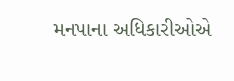મનપાના અધિકારીઓએ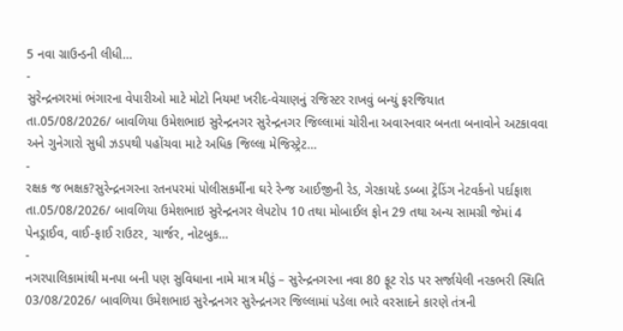5 નવા ગ્રાઉન્ડની લીધી…
-
સુરેન્દ્રનગરમાં ભંગારના વેપારીઓ માટે મોટો નિયમ! ખરીદ-વેચાણનું રજિસ્ટર રાખવું બન્યું ફરજિયાત
તા.05/08/2026/ બાવળિયા ઉમેશભાઇ સુરેન્દ્રનગર સુરેન્દ્રનગર જિલ્લામાં ચોરીના અવારનવાર બનતા બનાવોને અટકાવવા અને ગુનેગારો સુધી ઝડપથી પહોંચવા માટે અધિક જિલ્લા મેજિસ્ટ્રેટ…
-
રક્ષક જ ભક્ષક?સુરેન્દ્રનગરના રતનપરમાં પોલીસકર્મીના ઘરે રેન્જ આઈજીની રેડ, ગેરકાયદે ડબ્બા ટ્રેડિંગ નેટવર્કનો પર્દાફાશ
તા.05/08/2026/ બાવળિયા ઉમેશભાઇ સુરેન્દ્રનગર લેપટોપ 10 તથા મોબાઈલ ફોન 29 તથા અન્ય સામગ્રી જેમાં 4 પેનડ્રાઈવ, વાઈ-ફાઈ રાઉટર, ચાર્જર, નોટબુક…
-
નગરપાલિકામાંથી મનપા બની પણ સુવિધાના નામે માત્ર મીડું – સુરેન્દ્રનગરના નવા 80 ફૂટ રોડ પર સર્જાયેલી નરકભરી સ્થિતિ
03/08/2026/ બાવળિયા ઉમેશભાઇ સુરેન્દ્રનગર સુરેન્દ્રનગર જિલ્લામાં પડેલા ભારે વરસાદને કારણે તંત્રની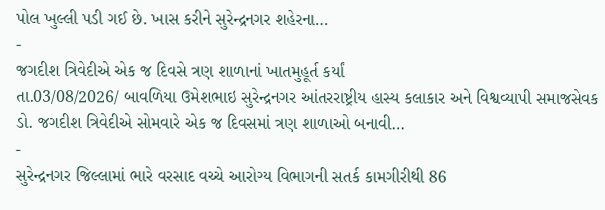પોલ ખુલ્લી પડી ગઈ છે. ખાસ કરીને સુરેન્દ્રનગર શહેરના…
-
જગદીશ ત્રિવેદીએ એક જ દિવસે ત્રણ શાળાનાં ખાતમુહૂર્ત કર્યાં
તા.03/08/2026/ બાવળિયા ઉમેશભાઇ સુરેન્દ્રનગર આંતરરાષ્ટ્રીય હાસ્ય કલાકાર અને વિશ્વવ્યાપી સમાજસેવક ડો. જગદીશ ત્રિવેદીએ સોમવારે એક જ દિવસમાં ત્રણ શાળાઓ બનાવી…
-
સુરેન્દ્રનગર જિલ્લામાં ભારે વરસાદ વચ્ચે આરોગ્ય વિભાગની સતર્ક કામગીરીથી 86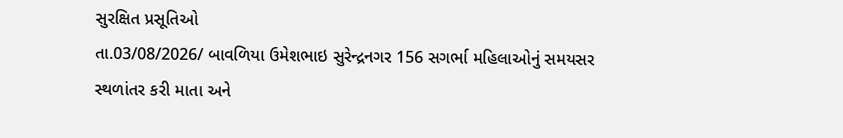સુરક્ષિત પ્રસૂતિઓ
તા.03/08/2026/ બાવળિયા ઉમેશભાઇ સુરેન્દ્રનગર 156 સગર્ભા મહિલાઓનું સમયસર સ્થળાંતર કરી માતા અને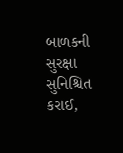બાળકની સુરક્ષા સુનિશ્ચિત કરાઈ,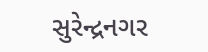સુરેન્દ્રનગર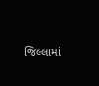જિલ્લામાં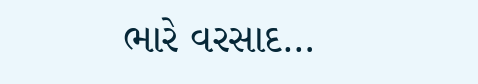ભારે વરસાદ…